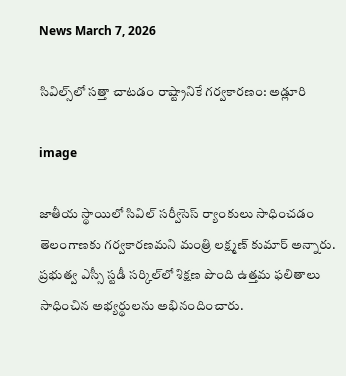News March 7, 2026

సివిల్స్‌లో సత్తా చాటడం రాష్ట్రానికే గర్వకారణం: అడ్లూరి

image

జాతీయ స్థాయిలో సివిల్ సర్వీసెస్ ర్యాంకులు సాధించడం తెలంగాణకు గర్వకారణమని మంత్రి లక్ష్మణ్ కుమార్ అన్నారు. ప్రభుత్వ ఎస్సీ స్టడీ సర్కిల్‌లో శిక్షణ పొంది ఉత్తమ ఫలితాలు సాధించిన అభ్యర్థులను అభినందించారు.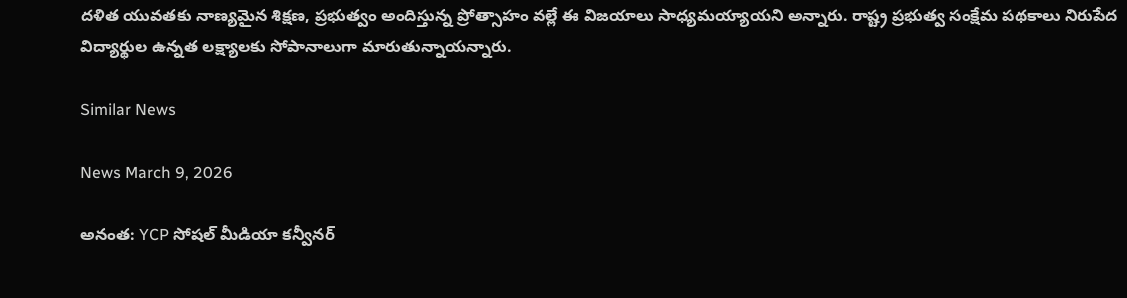దళిత యువతకు నాణ్యమైన శిక్షణ, ప్రభుత్వం అందిస్తున్న ప్రోత్సాహం వల్లే ఈ విజయాలు సాధ్యమయ్యాయని అన్నారు. రాష్ట్ర ప్రభుత్వ సంక్షేమ పథకాలు నిరుపేద విద్యార్థుల ఉన్నత లక్ష్యాలకు సోపానాలుగా మారుతున్నాయన్నారు.

Similar News

News March 9, 2026

అనంత: YCP సోషల్ మీడియా కన్వీనర్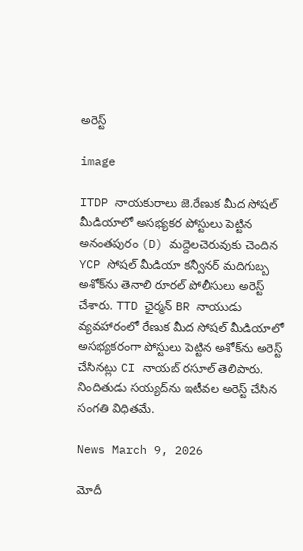అరెస్ట్

image

ITDP నాయకురాలు జె.రేణుక మీద సోషల్ మీడియాలో అసభ్యకర పోస్టులు పెట్టిన అనంతపురం (D) మద్దెలచెరువుకు చెందిన YCP సోషల్ మీడియా కన్వీనర్ మదిగుబ్బ అశోక్‌ను తెనాలి రూరల్ పోలీసులు అరెస్ట్ చేశారు. TTD ఛైర్మన్ BR నాయుడు వ్యవహారంలో రేణుక మీద సోషల్ మీడియాలో అసభ్యకరంగా పోస్టులు పెట్టిన అశోక్‌ను అరెస్ట్ చేసినట్లు CI నాయబ్ రసూల్ తెలిపారు. నిందితుడు సయ్యద్‌ను ఇటీవల అరెస్ట్ చేసిన సంగతి విధితమే.

News March 9, 2026

మోదీ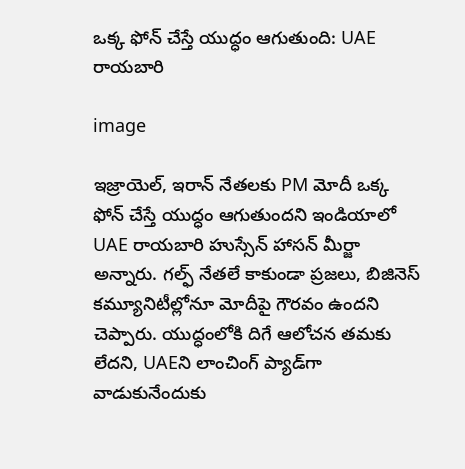ఒక్క ఫోన్ చేస్తే యుద్ధం ఆగుతుంది: UAE రాయబారి

image

ఇజ్రాయెల్, ఇరాన్‌ నేతలకు PM మోదీ ఒక్క ఫోన్ చేస్తే యుద్ధం ఆగుతుందని ఇండియాలో UAE రాయబారి హుస్సేన్ హాసన్ మీర్జా అన్నారు. గల్ఫ్ నేతలే కాకుండా ప్రజలు, బిజినెస్ కమ్యూనిటీల్లోనూ మోదీపై గౌరవం ఉందని చెప్పారు. యుద్ధంలోకి దిగే ఆలోచన తమకు లేదని, UAEని లాంచింగ్ ప్యాడ్‌గా వాడుకునేందుకు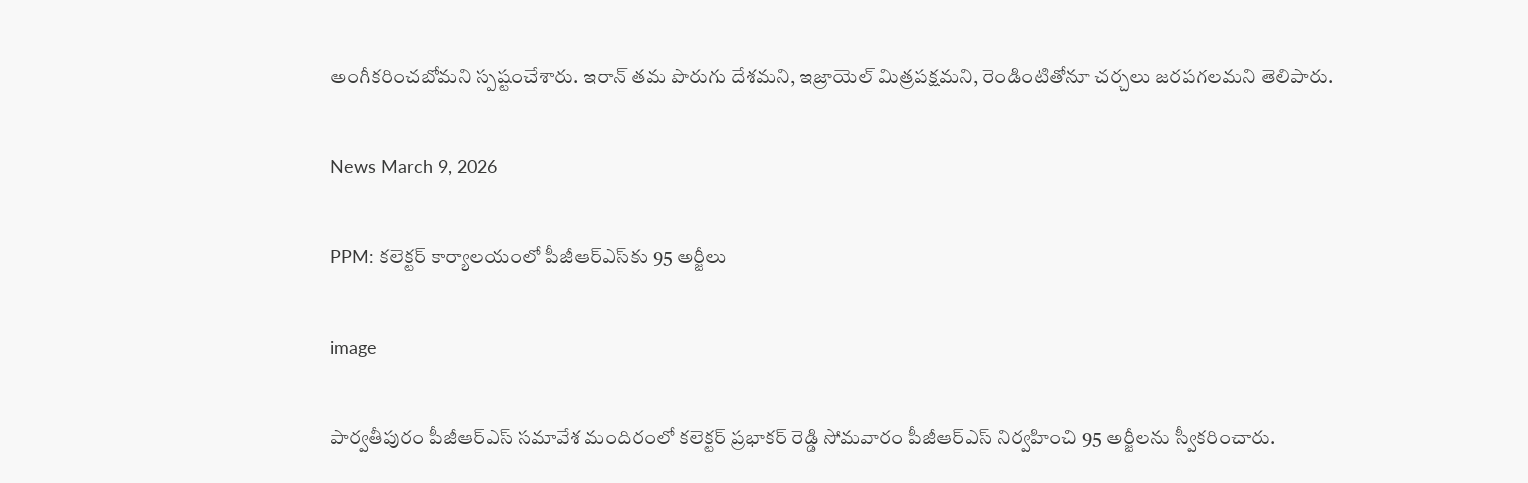అంగీకరించబోమని స్పష్టంచేశారు. ఇరాన్‌ తమ పొరుగు దేశమని, ఇజ్రాయెల్ మిత్రపక్షమని, రెండింటితోనూ చర్చలు జరపగలమని తెలిపారు.

News March 9, 2026

PPM: కలెక్టర్ కార్యాలయంలో పీజీఆర్ఎస్‌కు 95 అర్జీలు

image

పార్వతీపురం పీజీఆర్ఎస్ సమావేశ మందిరంలో కలెక్టర్ ప్రభాకర్ రెడ్డి సోమవారం పీజీఆర్ఎస్ నిర్వహించి 95 అర్జీలను స్వీకరించారు.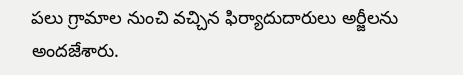పలు గ్రామాల నుంచి వచ్చిన ఫిర్యాదుదారులు అర్జీలను అందజేశారు.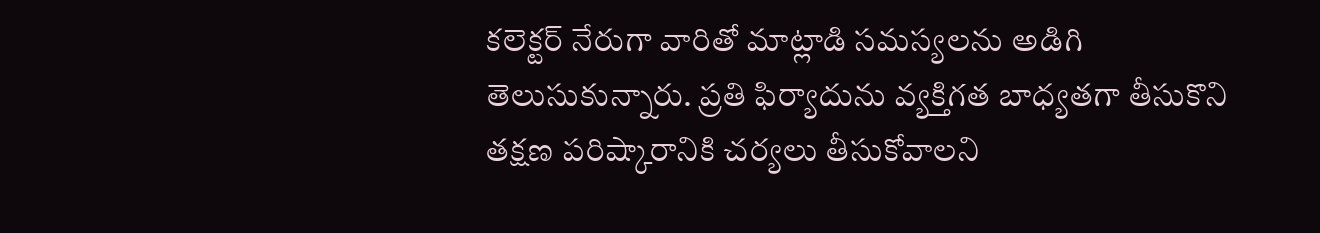కలెక్టర్ నేరుగా వారితో మాట్లాడి సమస్యలను అడిగి తెలుసుకున్నారు. ప్రతి ఫిర్యాదును వ్యక్తిగత బాధ్యతగా తీసుకొని తక్షణ పరిష్కారానికి చర్యలు తీసుకోవాలని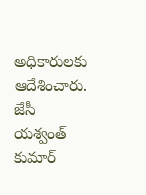అధికారులకు ఆదేశించారు. జేసీ యశ్వంత్ కుమార్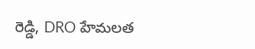రెడ్డి, DRO హేమలత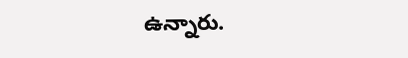ఉన్నారు.